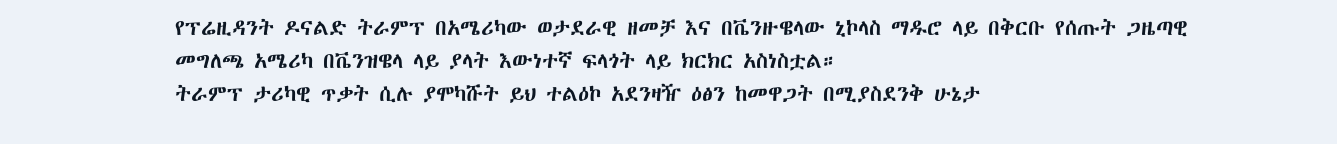የፕሬዚዳንት ዶናልድ ትራምፕ በአሜሪካው ወታደራዊ ዘመቻ እና በቬንዙዌላው ኒኮላስ ማዱሮ ላይ በቅርቡ የሰጡት ጋዜጣዊ መግለጫ አሜሪካ በቬንዝዌላ ላይ ያላት እውነተኛ ፍላጎት ላይ ክርክር አስነስቷል።
ትራምፕ ታሪካዊ ጥቃት ሲሉ ያሞካሹት ይህ ተልዕኮ አደንዛዥ ዕፅን ከመዋጋት በሚያስደንቅ ሁኔታ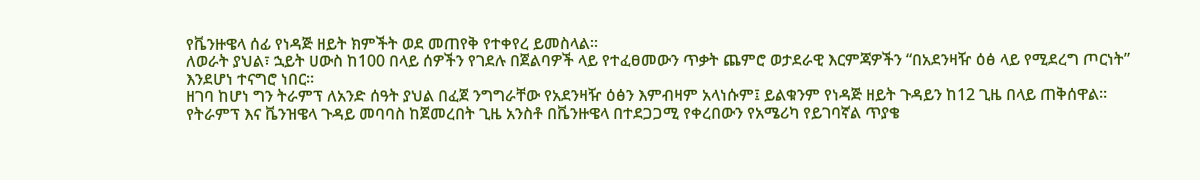የቬንዙዌላ ሰፊ የነዳጅ ዘይት ክምችት ወደ መጠየቅ የተቀየረ ይመስላል።
ለወራት ያህል፣ ኋይት ሀውስ ከ100 በላይ ሰዎችን የገደሉ በጀልባዎች ላይ የተፈፀመውን ጥቃት ጨምሮ ወታደራዊ እርምጃዎችን “በአደንዛዥ ዕፅ ላይ የሚደረግ ጦርነት” እንደሆነ ተናግሮ ነበር።
ዘገባ ከሆነ ግን ትራምፕ ለአንድ ሰዓት ያህል በፈጀ ንግግራቸው የአደንዛዥ ዕፅን እምብዛም አላነሱም፤ ይልቁንም የነዳጅ ዘይት ጉዳይን ከ12 ጊዜ በላይ ጠቅሰዋል።
የትራምፕ እና ቬንዝዌላ ጉዳይ መባባስ ከጀመረበት ጊዜ አንስቶ በቬንዙዌላ በተደጋጋሚ የቀረበውን የአሜሪካ የይገባኛል ጥያቄ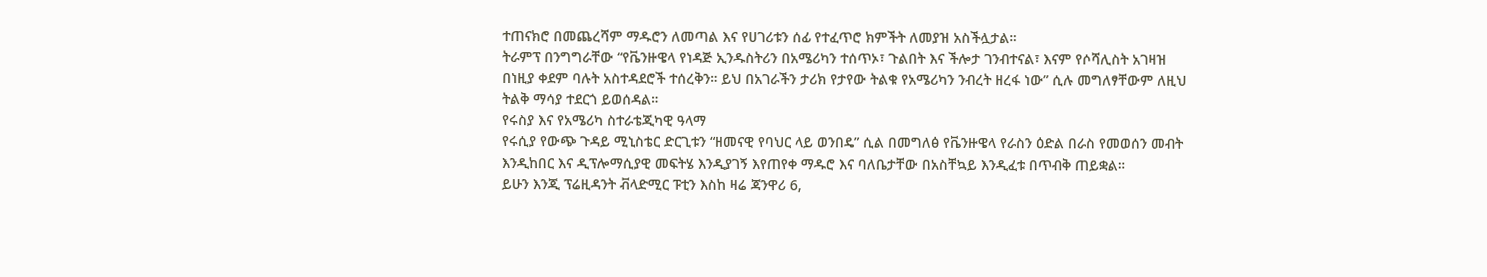ተጠናክሮ በመጨረሻም ማዱሮን ለመጣል እና የሀገሪቱን ሰፊ የተፈጥሮ ክምችት ለመያዝ አስችሏታል።
ትራምፕ በንግግራቸው “የቬንዙዌላ የነዳጅ ኢንዱስትሪን በአሜሪካን ተሰጥኦ፣ ጉልበት እና ችሎታ ገንብተናል፣ እናም የሶሻሊስት አገዛዝ በነዚያ ቀደም ባሉት አስተዳደሮች ተሰረቅን። ይህ በአገራችን ታሪክ የታየው ትልቁ የአሜሪካን ንብረት ዘረፋ ነው” ሲሉ መግለፃቸውም ለዚህ ትልቅ ማሳያ ተደርጎ ይወሰዳል።
የሩስያ እና የአሜሪካ ስተራቴጂካዊ ዓላማ
የሩሲያ የውጭ ጉዳይ ሚኒስቴር ድርጊቱን “ዘመናዊ የባህር ላይ ወንበዴ” ሲል በመግለፅ የቬንዙዌላ የራስን ዕድል በራስ የመወሰን መብት እንዲከበር እና ዲፕሎማሲያዊ መፍትሄ እንዲያገኝ እየጠየቀ ማዱሮ እና ባለቤታቸው በአስቸኳይ እንዲፈቱ በጥብቅ ጠይቋል።
ይሁን እንጂ ፕሬዚዳንት ቭላድሚር ፑቲን እስከ ዛሬ ጃንዋሪ 6,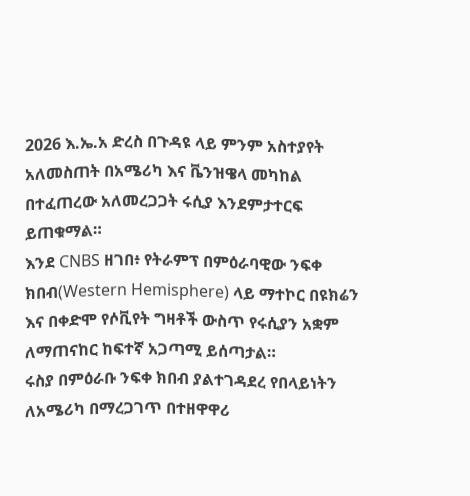2026 እ.ኤ.አ ድረስ በጉዳዩ ላይ ምንም አስተያየት አለመስጠት በአሜሪካ እና ቬንዝዌላ መካከል በተፈጠረው አለመረጋጋት ሩሲያ እንደምታተርፍ ይጠቁማል።
እንደ CNBS ዘገበ፥ የትራምፕ በምዕራባዊው ንፍቀ ክበብ(Western Hemisphere) ላይ ማተኮር በዩክሬን እና በቀድሞ የሶቪየት ግዛቶች ውስጥ የሩሲያን አቋም ለማጠናከር ከፍተኛ አጋጣሚ ይሰጣታል።
ሩስያ በምዕራቡ ንፍቀ ክበብ ያልተገዳደረ የበላይነትን ለአሜሪካ በማረጋገጥ በተዘዋዋሪ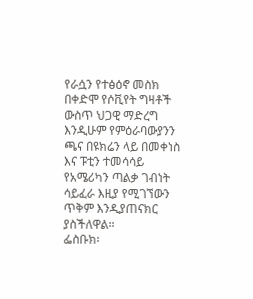የራሷን የተፅዕኖ መስክ በቀድሞ የሶቪየት ግዛቶች ውስጥ ህጋዊ ማድረግ እንዲሁም የምዕራባውያንን ጫና በዩክሬን ላይ በመቀነስ እና ፑቲን ተመሳሳይ የአሜሪካን ጣልቃ ገብነት ሳይፈራ እዚያ የሚገኘውን ጥቅም እንዲያጠናክር ያስችለዋል።
ፌስቡክ፡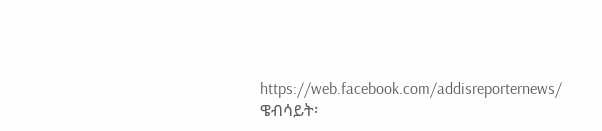https://web.facebook.com/addisreporternews/
ዌብሳይት፡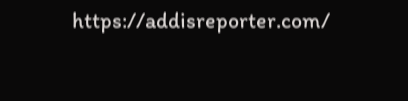https://addisreporter.com/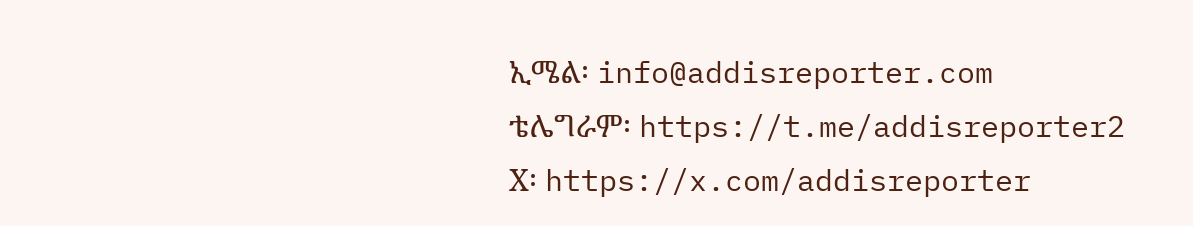ኢሜል፡ info@addisreporter.com
ቴሌግራም፡ https://t.me/addisreporter2
X፡ https://x.com/addisreporter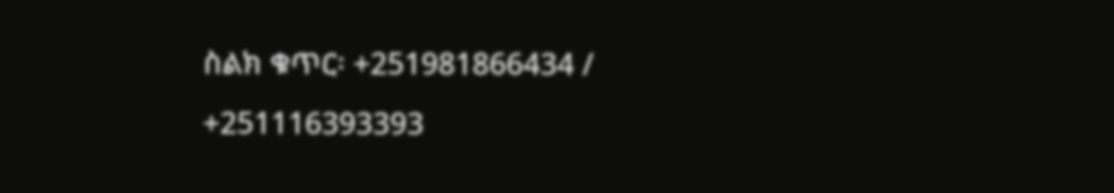ስልክ ቁጥር፡ +251981866434 / +251116393393